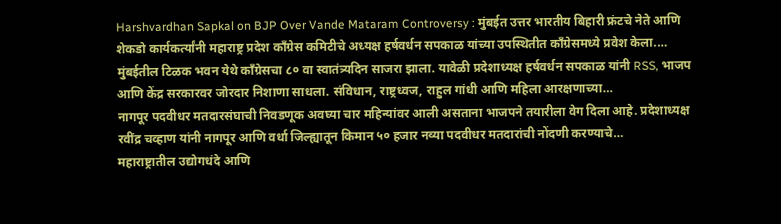Harshvardhan Sapkal on BJP Over Vande Mataram Controversy : मुंबईत उत्तर भारतीय बिहारी फ्रंटचे नेते आणि शेकडो कार्यकर्त्यांनी महाराष्ट्र प्रदेश काँग्रेस कमिटीचे अध्यक्ष हर्षवर्धन सपकाळ यांच्या उपस्थितीत काँग्रेसमध्ये प्रवेश केला.…
मुंबईतील टिळक भवन येथे काँग्रेसचा ८० वा स्वातंत्र्यदिन साजरा झाला. यावेळी प्रदेशाध्यक्ष हर्षवर्धन सपकाळ यांनी RSS, भाजप आणि केंद्र सरकारवर जोरदार निशाणा साधला. संविधान, राष्ट्रध्वज, राहुल गांधी आणि महिला आरक्षणाच्या…
नागपूर पदवीधर मतदारसंघाची निवडणूक अवघ्या चार महिन्यांवर आली असताना भाजपने तयारीला वेग दिला आहे. प्रदेशाध्यक्ष रवींद्र चव्हाण यांनी नागपूर आणि वर्धा जिल्ह्यातून किमान ५० हजार नव्या पदवीधर मतदारांची नोंदणी करण्याचे…
महाराष्ट्रातील उद्योगधंदे आणि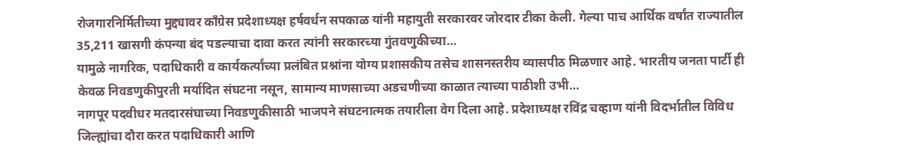रोजगारनिर्मितीच्या मुद्द्यावर काँग्रेस प्रदेशाध्यक्ष हर्षवर्धन सपकाळ यांनी महायुती सरकारवर जोरदार टीका केली. गेल्या पाच आर्थिक वर्षांत राज्यातील 35,211 खासगी कंपन्या बंद पडल्याचा दावा करत त्यांनी सरकारच्या गुंतवणुकीच्या…
यामुळे नागरिक, पदाधिकारी व कार्यकर्त्यांच्या प्रलंबित प्रश्नांना योग्य प्रशासकीय तसेच शासनस्तरीय व्यासपीठ मिळणार आहे. भारतीय जनता पार्टी ही केवळ निवडणुकीपुरती मर्यादित संघटना नसून, सामान्य माणसाच्या अडचणीच्या काळात त्याच्या पाठीशी उभी…
नागपूर पदवीधर मतदारसंघाच्या निवडणुकीसाठी भाजपने संघटनात्मक तयारीला वेग दिला आहे. प्रदेशाध्यक्ष रविंद्र चव्हाण यांनी विदर्भातील विविध जिल्ह्यांचा दौरा करत पदाधिकारी आणि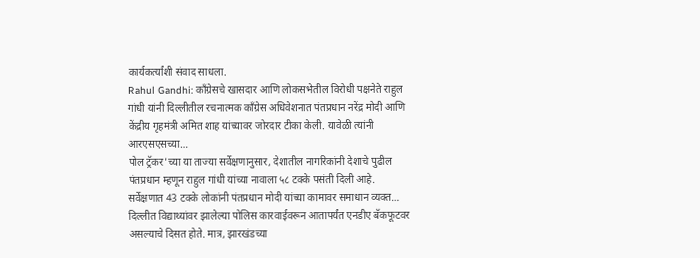कार्यकर्त्यांशी संवाद साधला.
Rahul Gandhi: काँग्रेसचे खासदार आणि लोकसभेतील विरोधी पक्षनेते राहुल गांधी यांनी दिल्लीतील रचनात्मक काँग्रेस अधिवेशनात पंतप्रधान नरेंद्र मोदी आणि केंद्रीय गृहमंत्री अमित शाह यांच्यावर जोरदार टीका केली. यावेळी त्यांनी आरएसएसच्या…
पोल ट्रॅकर'च्या या ताज्या सर्वेक्षणानुसार, देशातील नागरिकांनी देशाचे पुढील पंतप्रधान म्हणून राहुल गांधी यांच्या नावाला ५८ टक्के पसंती दिली आहे. सर्वेक्षणात 43 टक्के लोकांनी पंतप्रधान मोदी यांच्या कामावर समाधान व्यक्त…
दिल्लीत विद्याथ्यांवर झालेल्या पोलिस कारवाईवरून आतापर्यंत एनडीए बॅकफूटवर असल्याचे दिसत होते. मात्र, झारखंडच्या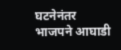घटनेनंतर भाजपने आघाडी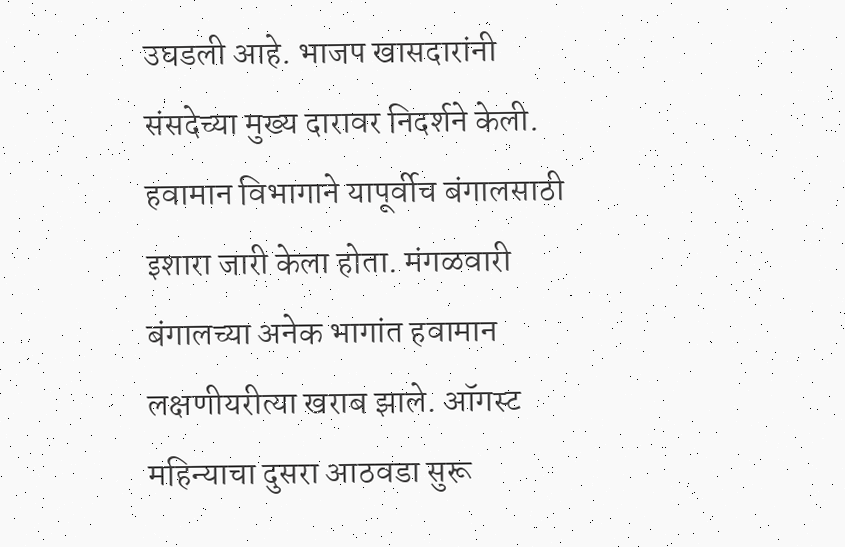उघडली आहे. भाजप खासदारांनी संसदेच्या मुख्य दारावर निदर्शने केली.
हवामान विभागाने यापूर्वीच बंगालसाठी इशारा जारी केला होता. मंगळवारी बंगालच्या अनेक भागांत हवामान लक्षणीयरीत्या खराब झाले. ऑगस्ट महिन्याचा दुसरा आठवडा सुरू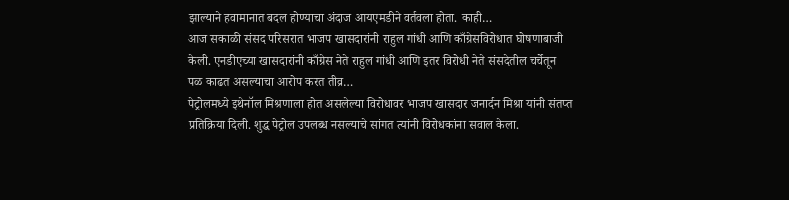झाल्याने हवामानात बदल होण्याचा अंदाज आयएमडीने वर्तवला होता. काही…
आज सकाळी संसद परिसरात भाजप खासदारांनी राहुल गांधी आणि काँग्रेसविरोधात घोषणाबाजी केली. एनडीएच्या खासदारांनी काँग्रेस नेते राहुल गांधी आणि इतर विरोधी नेते संसदेतील चर्चेतून पळ काढत असल्याचा आरोप करत तीव्र…
पेट्रोलमध्ये इथेनॉल मिश्रणाला होत असलेल्या विरोधावर भाजप खासदार जनार्दन मिश्रा यांनी संतप्त प्रतिक्रिया दिली. शुद्ध पेट्रोल उपलब्ध नसल्याचे सांगत त्यांनी विरोधकांना सवाल केला.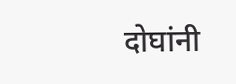दोघांनी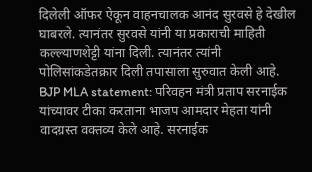दिलेली ऑफर ऐकून वाहनचालक आनंद सुरवसे हे देखील घाबरले. त्यानंतर सुरवसे यांनी या प्रकाराची माहिती कल्ल्याणशेट्टी यांना दिली. त्यानंतर त्यांनी पोलिसांकडेतक्रार दिली तपासाला सुरुवात केली आहे.
BJP MLA statement: परिवहन मंत्री प्रताप सरनाईक यांच्यावर टीका करताना भाजप आमदार मेहता यांनी वादग्रस्त वक्तव्य केले आहे. सरनाईक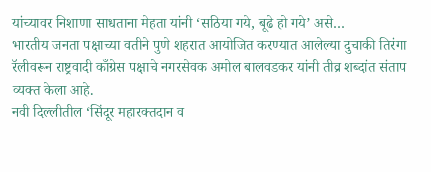यांच्यावर निशाणा साधताना मेहता यांनी ‘सठिया गये, बूढे हो गये’ असे…
भारतीय जनता पक्षाच्या वतीने पुणे शहरात आयोजित करण्यात आलेल्या दुचाकी तिरंगा रॅलीवरून राष्ट्रवादी काँग्रेस पक्षाचे नगरसेवक अमोल बालवडकर यांनी तीव्र शब्दांत संताप व्यक्त केला आहे.
नवी दिल्लीतील ‘सिंदूर महारक्तदान व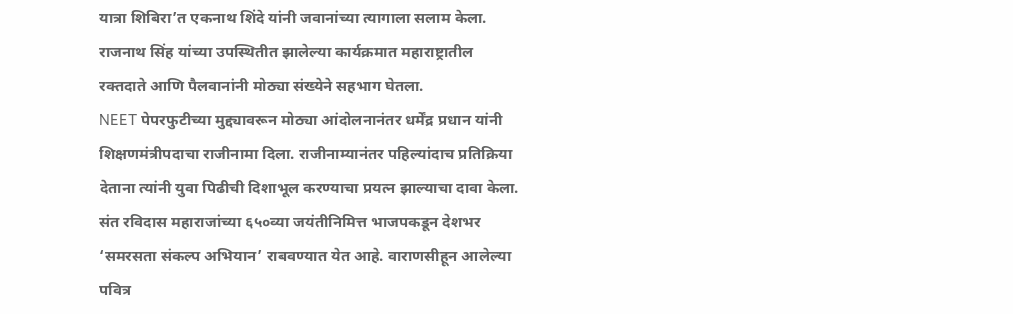यात्रा शिबिरा’त एकनाथ शिंदे यांनी जवानांच्या त्यागाला सलाम केला. राजनाथ सिंह यांच्या उपस्थितीत झालेल्या कार्यक्रमात महाराष्ट्रातील रक्तदाते आणि पैलवानांनी मोठ्या संख्येने सहभाग घेतला.
NEET पेपरफुटीच्या मुद्द्यावरून मोठ्या आंदोलनानंतर धर्मेंद्र प्रधान यांनी शिक्षणमंत्रीपदाचा राजीनामा दिला. राजीनाम्यानंतर पहिल्यांदाच प्रतिक्रिया देताना त्यांनी युवा पिढीची दिशाभूल करण्याचा प्रयत्न झाल्याचा दावा केला.
संत रविदास महाराजांच्या ६५०व्या जयंतीनिमित्त भाजपकडून देशभर ‘समरसता संकल्प अभियान’ राबवण्यात येत आहे. वाराणसीहून आलेल्या पवित्र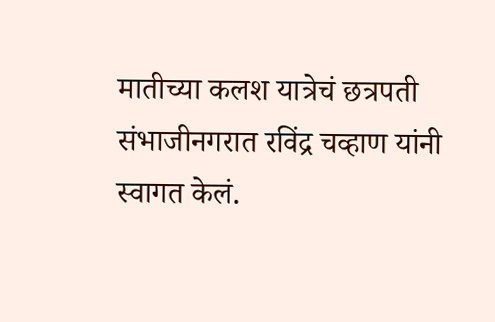मातीच्या कलश यात्रेचं छत्रपती संभाजीनगरात रविंद्र चव्हाण यांनी स्वागत केलं.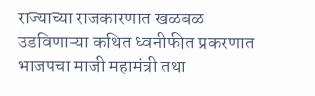राज्याच्या राजकारणात खळबळ उडविणाऱ्या कथित ध्वनीफीत प्रकरणात भाजपचा माजी महामंत्री तथा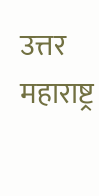उत्तर महाराष्ट्र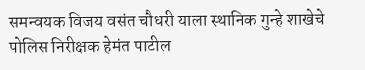समन्वयक विजय वसंत चौधरी याला स्थानिक गुन्हे शाखेचे पोलिस निरीक्षक हेमंत पाटील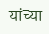यांच्या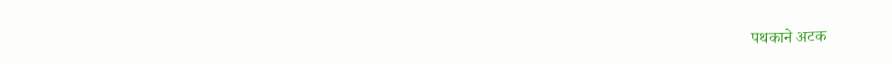पथकाने अटक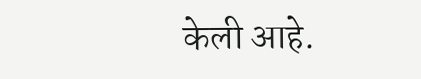केली आहे.